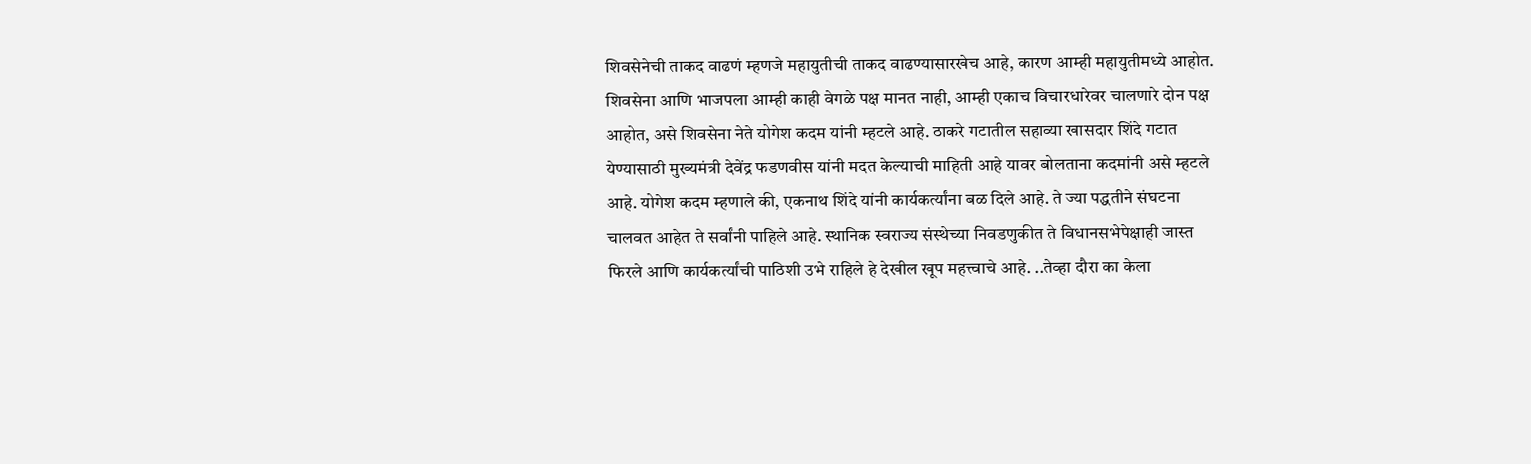शिवसेनेची ताकद वाढणं म्हणजे महायुतीची ताकद वाढण्यासारखेच आहे, कारण आम्ही महायुतीमध्ये आहोत. शिवसेना आणि भाजपला आम्ही काही वेगळे पक्ष मानत नाही, आम्ही एकाच विचारधारेवर चालणारे दोन पक्ष आहोत, असे शिवसेना नेते योगेश कदम यांनी म्हटले आहे. ठाकरे गटातील सहाव्या खासदार शिंदे गटात येण्यासाठी मुख्यमंत्री देवेंद्र फडणवीस यांनी मदत केल्याची माहिती आहे यावर बोलताना कदमांनी असे म्हटले आहे. योगेश कदम म्हणाले की, एकनाथ शिंदे यांनी कार्यकर्त्यांना बळ दिले आहे. ते ज्या पद्धतीने संघटना चालवत आहेत ते सर्वांनी पाहिले आहे. स्थानिक स्वराज्य संस्थेच्या निवडणुकीत ते विधानसभेपेक्षाही जास्त फिरले आणि कार्यकर्त्यांची पाठिशी उभे राहिले हे देखील खूप महत्त्वाचे आहे. ..तेव्हा दौरा का केला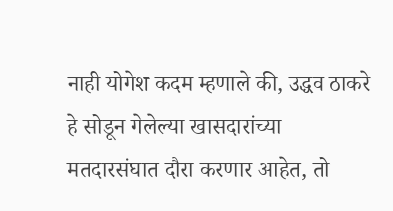नाही योगेश कदम म्हणाले की, उद्धव ठाकरे हे सोडून गेलेल्या खासदारांच्या मतदारसंघात दौरा करणार आहेत, तो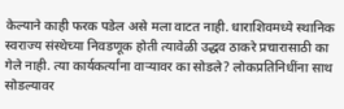केल्याने काही फरक पडेल असे मला वाटत नाही. धाराशिवमध्ये स्थानिक स्वराज्य संस्थेच्या निवडणूक होती त्यावेळी उद्धव ठाकरे प्रचारासाठी का गेले नाही. त्या कार्यकर्त्यांना वाऱ्यावर का सोडले? लोकप्रतिनिधींना साथ सोडल्यावर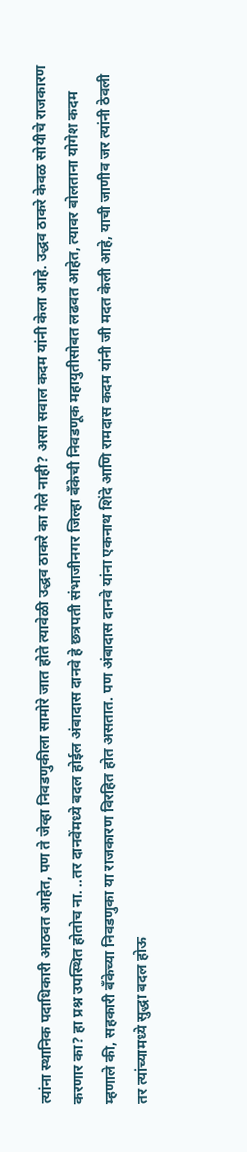त्यांना स्थानिक पदाधिकारी आठवत आहेत, पण ते जेव्हा निवडणुकीला सामोरे जात होते त्यावेळी उद्धव ठाकरे का गेले नाही? असा सवाल कदम यांनी केला आहे. उद्धव ठाकरे केवळ सोयीचे राजकारण करणार का? हा प्रश्न उपस्थित होतोच ना. ..तर दानवेंमध्ये बदल होईल अंबादास दानवे हे छत्रपती संभाजीनगर जिल्हा बँकेची निवडणूक महायुतीसोबत लढवत आहेत, त्यावर बोलताना योगेश कदम म्हणाले की, सहकारी बँकेच्या निवडणुका या राजकारण विरहित होत असतात. पण अंबादास दानवे यांना एकनाथ शिंदे आणि रामदास कदम यांनी जी मदत केली आहे, याची जाणीव जर त्यांनी ठेवली तर त्यांच्यामध्ये सुद्धा बदल होऊ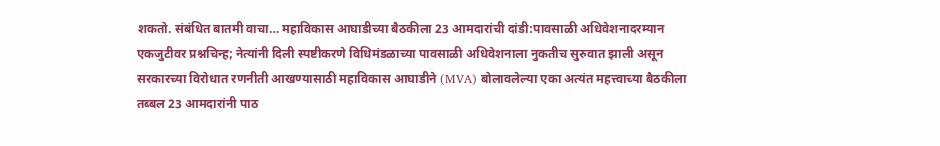शकतो. संबंधित बातमी वाचा… महाविकास आघाडीच्या बैठकीला 23 आमदारांची दांडी:पावसाळी अधिवेशनादरम्यान एकजुटीवर प्रश्नचिन्ह; नेत्यांनी दिली स्पष्टीकरणे विधिमंडळाच्या पावसाळी अधिवेशनाला नुकतीच सुरुवात झाली असून सरकारच्या विरोधात रणनीती आखण्यासाठी महाविकास आघाडीने (MVA) बोलावलेल्या एका अत्यंत महत्त्वाच्या बैठकीला तब्बल 23 आमदारांनी पाठ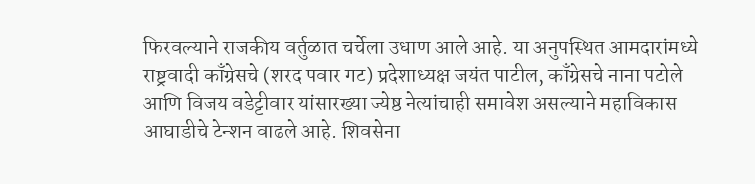फिरवल्याने राजकीय वर्तुळात चर्चेला उधाण आले आहे. या अनुपस्थित आमदारांमध्ये राष्ट्रवादी काँग्रेसचे (शरद पवार गट) प्रदेशाध्यक्ष जयंत पाटील, काँग्रेसचे नाना पटोले आणि विजय वडेट्टीवार यांसारख्या ज्येष्ठ नेत्यांचाही समावेश असल्याने महाविकास आघाडीचे टेन्शन वाढले आहे. शिवसेना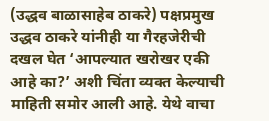(उद्धव बाळासाहेब ठाकरे) पक्षप्रमुख उद्धव ठाकरे यांनीही या गैरहजेरीची दखल घेत ‘आपल्यात खरोखर एकी आहे का?’ अशी चिंता व्यक्त केल्याची माहिती समोर आली आहे. येथे वाचा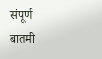संपूर्ण बातमी